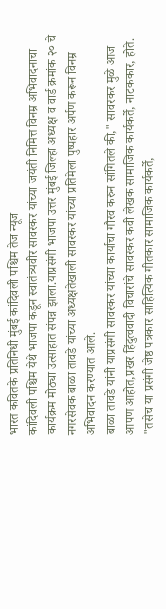भारत कवितके प्रतिनिधी मुंबई कांदिवली पश्चिम तेज न्यूज
कांदिवली पश्चिम येथे भाजपा कडून स्वातंत्र्यवीर सावरकर यांच्या जयंती निमित्त विनम्र अभिवादनाचा कार्यक्रम मोठ्या उत्साहात संपन्न झाला.याप्रसंगी भाजपा उत्तर मुंबई जिल्हा अध्यक्ष व वार्ड क्रमांक २० चे नगरसेवक बाळा तावडे यांच्या अध्यक्षतेखाली सावरकर यांच्या प्रतिमेला पुष्पहार अर्पण करून विनम्र अभिवादन करण्यात आले.
बाळा तावडे यांनी याप्रसंगी सावरकर यांच्या कार्याचा गौरव करुन सांगितले की," सावरकर मुळे आज आपण आहोत,प्रखर हिंदुत्ववादी विचारांचे सावरकर कवी लेखक सामाजिक कार्यकर्ते, नाटककार, होते.
"तसेच या प्रसंगी जेष्ठ पत्रकार साहित्यिक गीतकार सामाजिक कार्यकर्ते,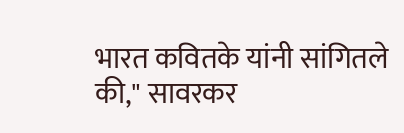भारत कवितके यांनी सांगितले की," सावरकर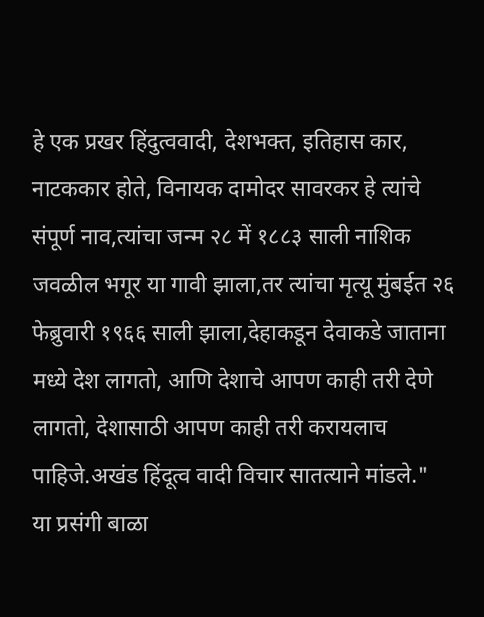हे एक प्रखर हिंदुत्ववादी, देशभक्त, इतिहास कार, नाटककार होते, विनायक दामोदर सावरकर हे त्यांचे संपूर्ण नाव,त्यांचा जन्म २८ में १८८३ साली नाशिक जवळील भगूर या गावी झाला,तर त्यांचा मृत्यू मुंबईत २६ फेब्रुवारी १९६६ साली झाला,देहाकडून देवाकडे जाताना मध्ये देश लागतो, आणि देशाचे आपण काही तरी देणे लागतो, देशासाठी आपण काही तरी करायलाच पाहिजे.अखंड हिंदूत्व वादी विचार सातत्याने मांडले."
या प्रसंगी बाळा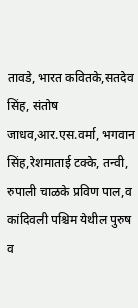तावडे, भारत कवितके,सतदेव सिंह, संतोष जाधव,आर.एस.वर्मा, भगवान सिंह,रेशमाताई टक्के, तन्वी, रुपाली चाळके प्रविण पाल,व कांदिवली पश्चिम येथील पुरुष व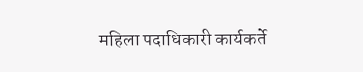महिला पदाधिकारी कार्यकर्ते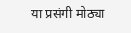या प्रसंगी मोठ्या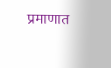प्रमाणात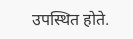उपस्थित होते.